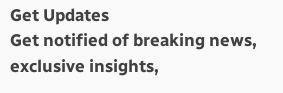Get Updates
Get notified of breaking news, exclusive insights,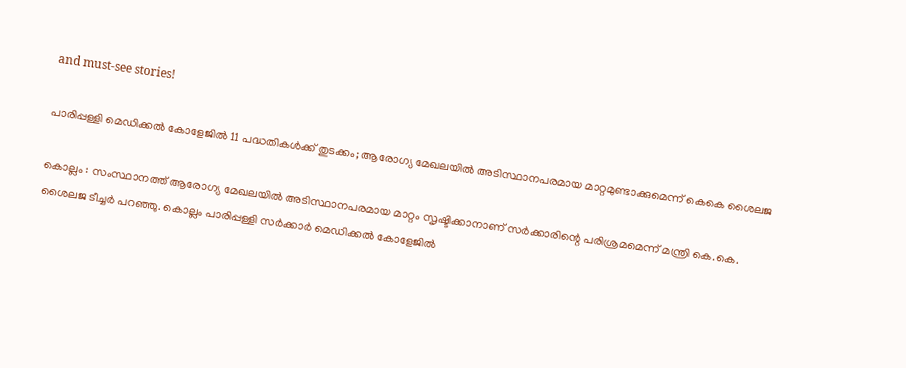and must-see stories!

പാരിപ്പള്ളി മെഡിക്കല്‍ കോളേജില്‍ 11 പദ്ധതികള്‍ക്ക് തുടക്കം; ആരോഗ്യ മേഖലയില്‍ അടിസ്ഥാനപരമായ മാറ്റമുണ്ടാക്കുമെന്ന് കെകെ ശൈലജ

കൊല്ലം : സംസ്ഥാനത്ത് ആരോഗ്യ മേഖലയില്‍ അടിസ്ഥാനപരമായ മാറ്റം സൃഷ്ടിക്കാനാണ് സര്‍ക്കാരിന്റെ പരിശ്രമമെന്ന് മന്ത്രി കെ.കെ. ശൈലജ ടീച്ചര്‍ പറഞ്ഞു. കൊല്ലം പാരിപ്പള്ളി സര്‍ക്കാര്‍ മെഡിക്കല്‍ കോളേജില്‍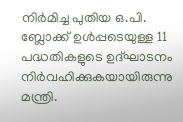നിര്‍മിച്ച പുതിയ ഒ.പി. ബ്ലോക്ക് ഉള്‍പ്പടെയുള്ള 11 പദ്ധതികളുടെ ഉദ്ഘാടനം നിര്‍വഹിക്കുകയായിരുന്നു മന്ത്രി.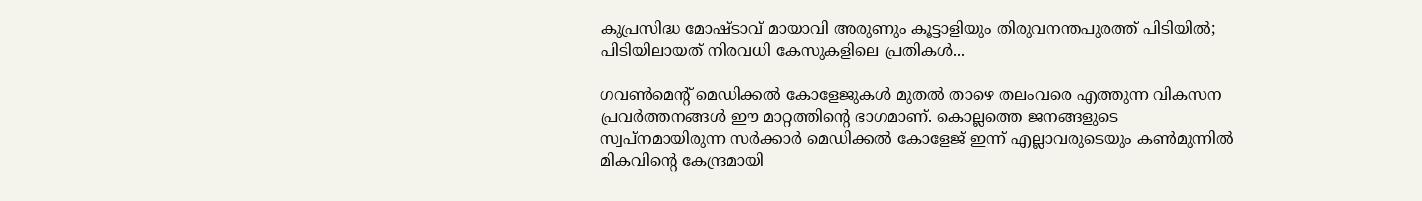കുപ്രസിദ്ധ മോഷ്ടാവ് മായാവി അരുണും കൂട്ടാളിയും തിരുവനന്തപുരത്ത് പിടിയിൽ; പിടിയിലായത് നിരവധി കേസുകളിലെ പ്രതികൾ...

ഗവണ്‍മെന്റ് മെഡിക്കല്‍ കോളേജുകള്‍ മുതല്‍ താഴെ തലംവരെ എത്തുന്ന വികസന പ്രവര്‍ത്തനങ്ങള്‍ ഈ മാറ്റത്തിന്റെ ഭാഗമാണ്. കൊല്ലത്തെ ജനങ്ങളുടെ സ്വപ്നമായിരുന്ന സര്‍ക്കാര്‍ മെഡിക്കല്‍ കോളേജ് ഇന്ന് എല്ലാവരുടെയും കണ്‍മുന്നില്‍ മികവിന്റെ കേന്ദ്രമായി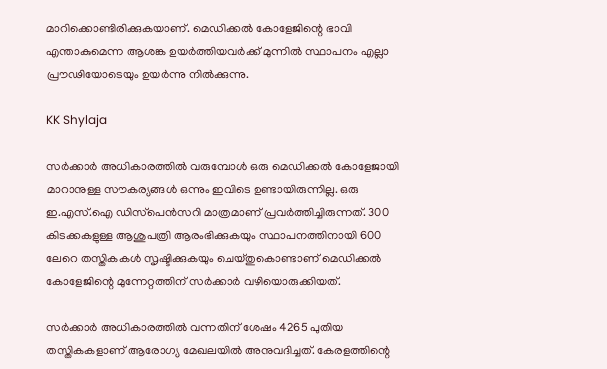മാറിക്കൊണ്ടിരിക്കുകയാണ്. മെഡിക്കല്‍ കോളേജിന്റെ ഭാവി എന്താകുമെന്ന ആശങ്ക ഉയര്‍ത്തിയവര്‍ക്ക് മുന്നില്‍ സ്ഥാപനം എല്ലാ പ്രൗഢിയോടെയും ഉയര്‍ന്നു നില്‍ക്കുന്നു.

KK Shylaja

സര്‍ക്കാര്‍ അധികാരത്തില്‍ വരുമ്പോള്‍ ഒരു മെഡിക്കല്‍ കോളേജായി മാറാനുള്ള സൗകര്യങ്ങള്‍ ഒന്നും ഇവിടെ ഉണ്ടായിരുന്നില്ല. ഒരു ഇ.എസ്.ഐ ഡിസ്‌പെന്‍സറി മാത്രമാണ് പ്രവര്‍ത്തിച്ചിരുന്നത്. 300 കിടക്കകളുള്ള ആശുപത്രി ആരംഭിക്കുകയും സ്ഥാപനത്തിനായി 600 ലേറെ തസ്തികകള്‍ സൃഷ്ടിക്കുകയും ചെയ്തുകൊണ്ടാണ് മെഡിക്കല്‍ കോളേജിന്റെ മുന്നേറ്റത്തിന് സര്‍ക്കാര്‍ വഴിയൊരുക്കിയത്.

സര്‍ക്കാര്‍ അധികാരത്തില്‍ വന്നതിന് ശേഷം 4265 പുതിയ തസ്തികകളാണ് ആരോഗ്യ മേഖലയില്‍ അനുവദിച്ചത്. കേരളത്തിന്റെ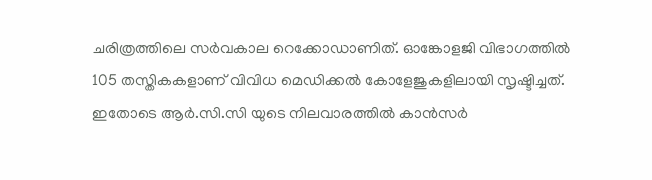ചരിത്രത്തിലെ സര്‍വകാല റെക്കോഡാണിത്. ഓങ്കോളജി വിഭാഗത്തില്‍ 105 തസ്തികകളാണ് വിവിധ മെഡിക്കല്‍ കോളേജുകളിലായി സൃഷ്ടിച്ചത്. ഇതോടെ ആര്‍.സി.സി യുടെ നിലവാരത്തില്‍ കാന്‍സര്‍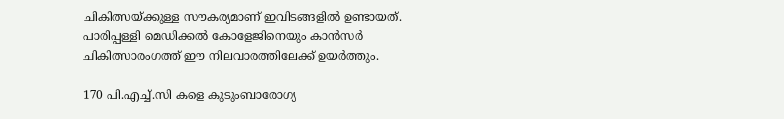ചികിത്സയ്ക്കുള്ള സൗകര്യമാണ് ഇവിടങ്ങളില്‍ ഉണ്ടായത്. പാരിപ്പള്ളി മെഡിക്കല്‍ കോളേജിനെയും കാന്‍സര്‍ ചികിത്സാരംഗത്ത് ഈ നിലവാരത്തിലേക്ക് ഉയര്‍ത്തും.

170 പി.എച്ച്.സി കളെ കുടുംബാരോഗ്യ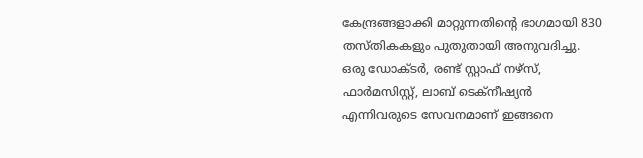കേന്ദ്രങ്ങളാക്കി മാറ്റുന്നതിന്റെ ഭാഗമായി 830 തസ്തികകളും പുതുതായി അനുവദിച്ചു. ഒരു ഡോക്ടര്‍, രണ്ട് സ്റ്റാഫ് നഴ്‌സ്, ഫാര്‍മസിസ്റ്റ്, ലാബ് ടെക്‌നീഷ്യന്‍ എന്നിവരുടെ സേവനമാണ് ഇങ്ങനെ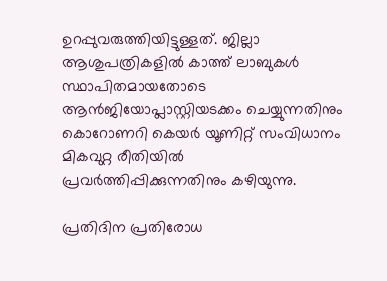ഉറപ്പുവരുത്തിയിട്ടുള്ളത്. ജില്ലാ ആശുപത്രികളില്‍ കാത്ത് ലാബുകള്‍ സ്ഥാപിതമായതോടെ ആന്‍ജിയോപ്ലാസ്റ്റിയടക്കം ചെയ്യുന്നതിനും കൊറോണറി കെയര്‍ യൂണിറ്റ് സംവിധാനം മികവുറ്റ രീതിയില്‍ പ്രവര്‍ത്തിപ്പിക്കുന്നതിനും കഴിയുന്നു.

പ്രതിദിന പ്രതിരോധ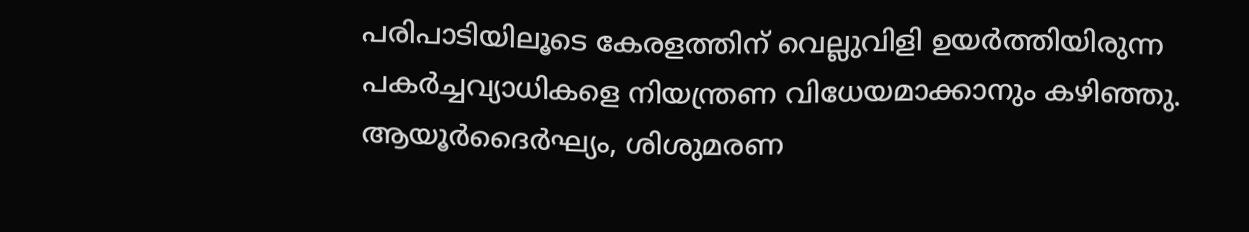പരിപാടിയിലൂടെ കേരളത്തിന് വെല്ലുവിളി ഉയര്‍ത്തിയിരുന്ന പകര്‍ച്ചവ്യാധികളെ നിയന്ത്രണ വിധേയമാക്കാനും കഴിഞ്ഞു. ആയൂര്‍ദൈര്‍ഘ്യം, ശിശുമരണ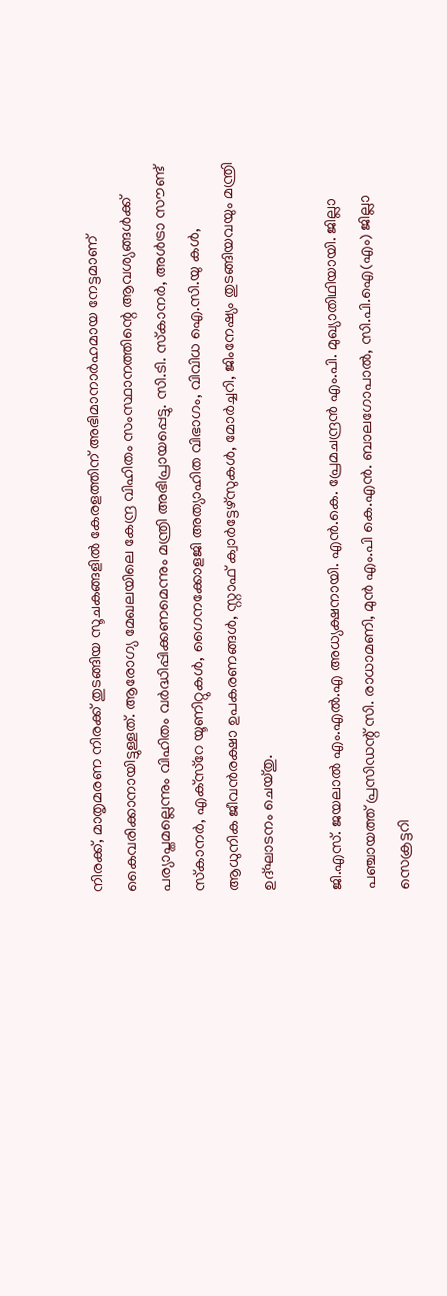നിരക്ക്, മാതൃമരണ നിരക്ക് തുടങ്ങിയ സൂചകങ്ങളില്‍ കേരളത്തിന് അഭിമാനാര്‍ഹമായ നേട്ടമാണ് കൈവരിക്കാനായിട്ടുള്ളത്. ആരോഗ്യ മേഖലയിലെ കേന്ദ്ര വിഹിതം സംസ്ഥാനത്തിന്റെ ആവശ്യങ്ങള്‍ക്ക് പര്യാപ്തമല്ലെന്നും വിഹിതം വര്‍ദ്ധിപ്പിക്കണമെന്നും മന്ത്രി അഭിപ്രായപ്പെട്ടു. സി.ടി. സ്‌കാനര്‍, അള്‍ട്രാ സൗണ്ട് സ്‌കാനര്‍, എക്‌സ്‌റേ യൂണിറ്റുകള്‍, ഗൈനക്കോളജി അത്യാഹിത വിഭാഗം, വിവിധ ഐ.സി.യു കള്‍, ആധുനിക ജീവന്‍രക്ഷാ ഉപകരണങ്ങള്‍, സ്റ്റാഫ് ക്വാര്‍ട്ടേഴ്‌സുകള്‍, മോര്‍ച്ചറി, ജിംനേഷ്യം തുടങ്ങിയവയും മന്ത്രി ഉദ്ഘാടനം ചെയ്തു.

ജി.എസ്. ജയലാല്‍ എം.എല്‍.എ അധ്യക്ഷനായി. എന്‍.കെ. പ്രേമചന്ദ്രന്‍ എം.പി. മുഖ്യാതിഥിയായി. ജില്ലാ പഞ്ചായത്ത് പ്രസിഡന്റ് സി. രാധാമണി, മുന്‍ എം.പി കെ.എന്‍. ബാലഗോപാല്‍, സി.പി.ഐ(എം) ജില്ലാ സെക്രട്ടറി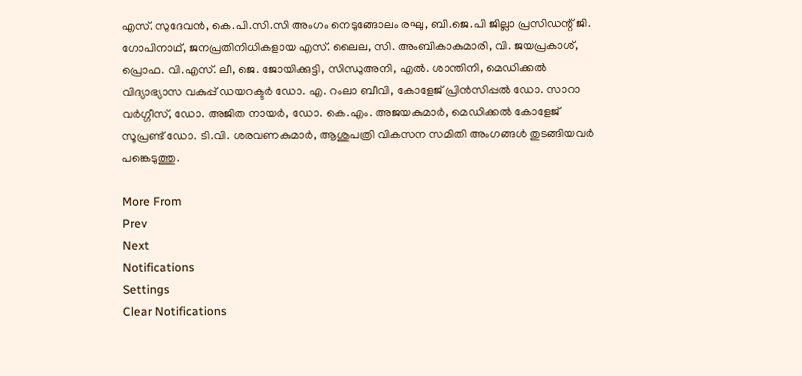എസ്. സുദേവന്‍, കെ.പി.സി.സി അംഗം നെടുങ്ങോലം രഘു, ബി.ജെ.പി ജില്ലാ പ്രസിഡന്റ് ജി. ഗോപിനാഥ്, ജനപ്രതിനിധികളായ എസ്. ലൈല, സി. അംബികാകുമാരി, വി. ജയപ്രകാശ്, പ്രൊഫ. വി.എസ്. ലീ, ജെ. ജോയിക്കുട്ടി, സിന്ധുഅനി, എല്‍. ശാന്തിനി, മെഡിക്കല്‍ വിദ്യാഭ്യാസ വകുപ്പ് ഡയറക്ടര്‍ ഡോ. എ. റംലാ ബീവി, കോളേജ് പ്രിന്‍സിപ്പല്‍ ഡോ. സാറാ വര്‍ഗ്ഗീസ്, ഡോ. അജിത നായര്‍, ഡോ. കെ.എം. അജയകുമാര്‍, മെഡിക്കല്‍ കോളേജ് സൂപ്രണ്ട് ഡോ. ടി.വി. ശരവണകുമാര്‍, ആശുപത്രി വികസന സമിതി അംഗങ്ങള്‍ തുടങ്ങിയവര്‍ പങ്കെടുത്തു.

More From
Prev
Next
Notifications
Settings
Clear Notifications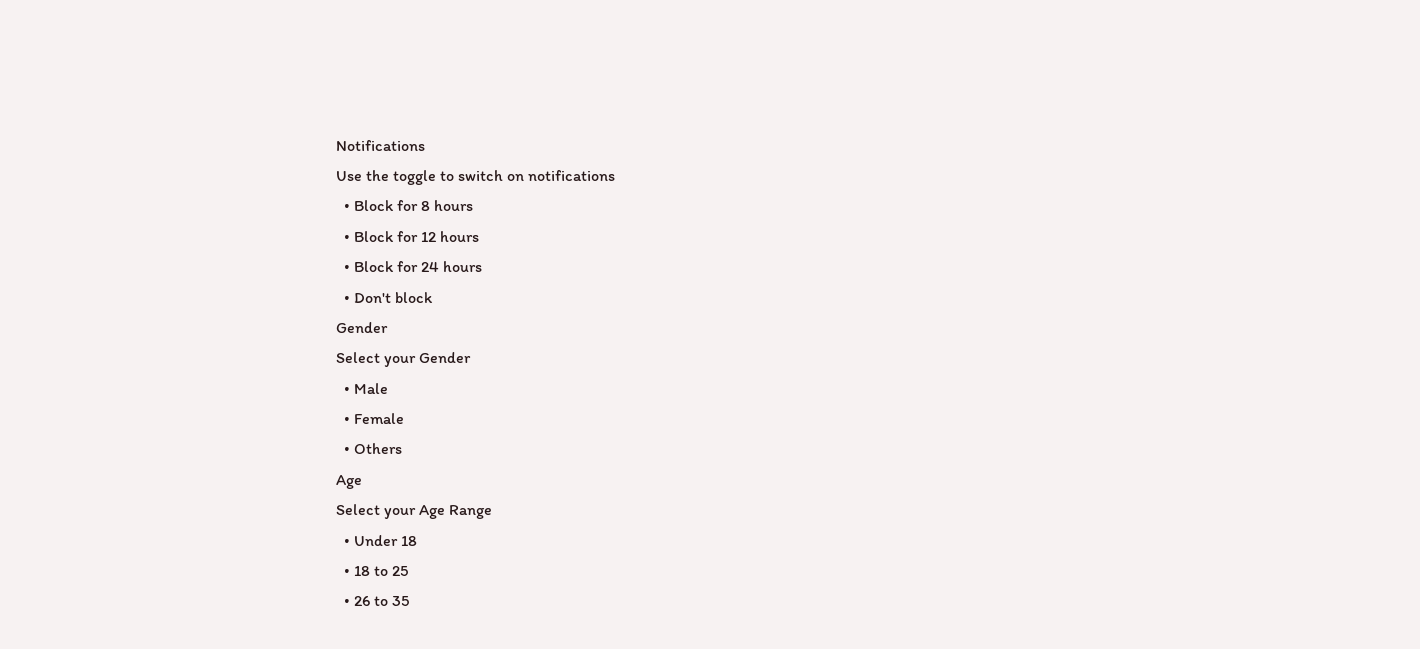Notifications
Use the toggle to switch on notifications
  • Block for 8 hours
  • Block for 12 hours
  • Block for 24 hours
  • Don't block
Gender
Select your Gender
  • Male
  • Female
  • Others
Age
Select your Age Range
  • Under 18
  • 18 to 25
  • 26 to 35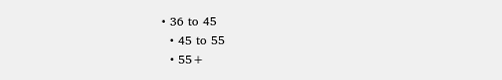• 36 to 45
  • 45 to 55
  • 55+